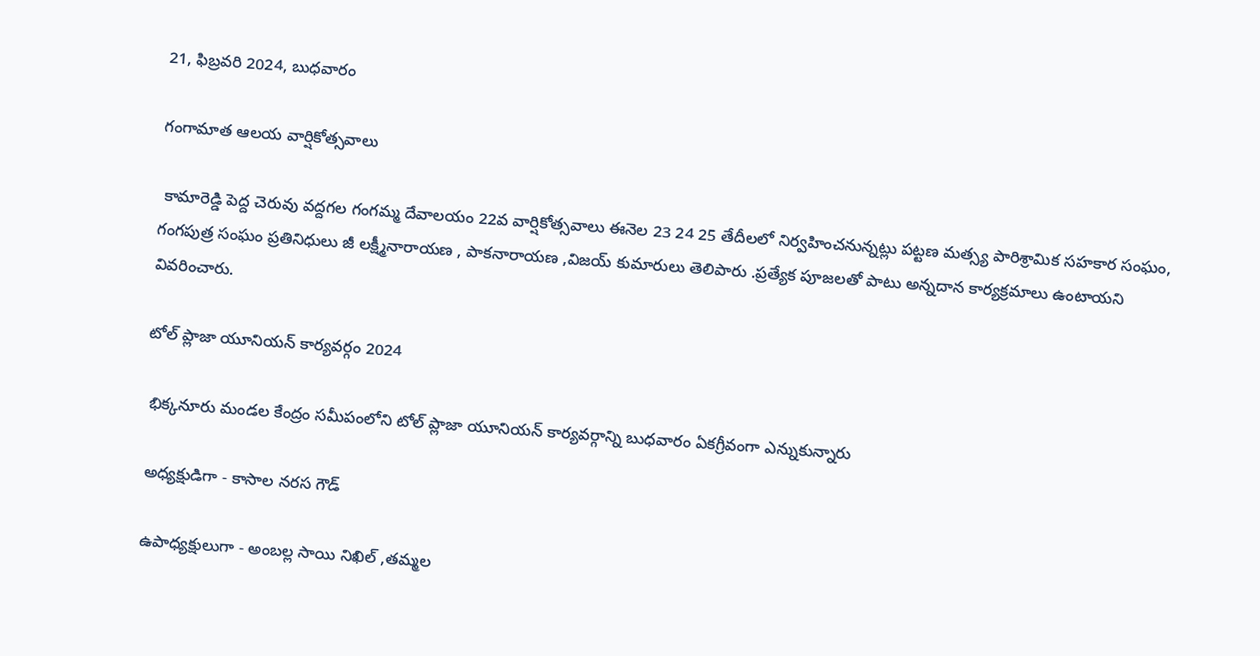21, ఫిబ్రవరి 2024, బుధవారం

గంగామాత ఆలయ వార్షికోత్సవాలు

 కామారెడ్డి పెద్ద చెరువు వద్దగల గంగమ్మ దేవాలయం 22వ వార్షికోత్సవాలు ఈనెల 23 24 25 తేదీలలో నిర్వహించనున్నట్లు పట్టణ మత్స్య పారిశ్రామిక సహకార సంఘం, గంగపుత్ర సంఘం ప్రతినిధులు జీ లక్ష్మీనారాయణ , పాకనారాయణ ,విజయ్ కుమారులు తెలిపారు .ప్రత్యేక పూజలతో పాటు అన్నదాన కార్యక్రమాలు ఉంటాయని వివరించారు.

టోల్ ప్లాజా యూనియన్ కార్యవర్గం 2024

 భిక్కనూరు మండల కేంద్రం సమీపంలోని టోల్ ప్లాజా యూనియన్ కార్యవర్గాన్ని బుధవారం ఏకగ్రీవంగా ఎన్నుకున్నారు

 అధ్యక్షుడిగా - కాసాల నరస గౌడ్

 ఉపాధ్యక్షులుగా - అంబల్ల సాయి నిఖిల్ ,తమ్మల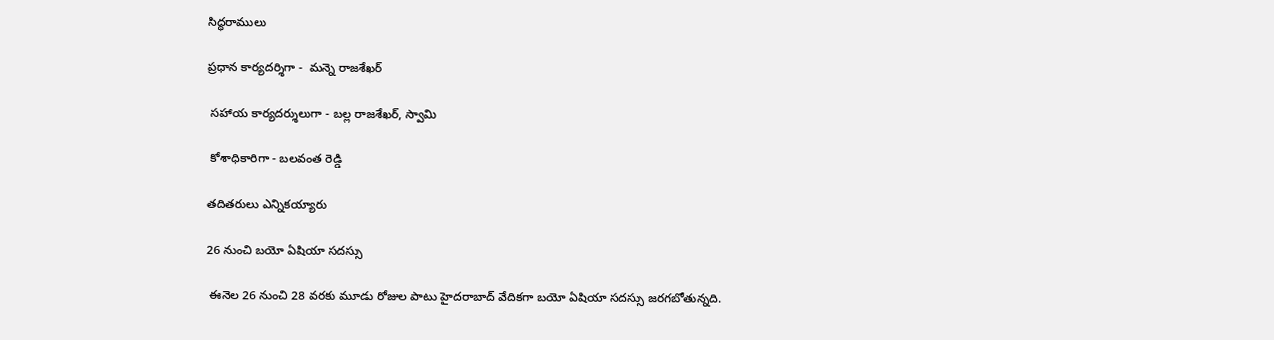సిద్ధరాములు

ప్రధాన కార్యదర్శిగా -  మన్నె రాజశేఖర్

 సహాయ కార్యదర్శులుగా - బల్ల రాజశేఖర్, స్వామి

 కోశాధికారిగా - బలవంత రెడ్డి

తదితరులు ఎన్నికయ్యారు

26 నుంచి బయో ఏషియా సదస్సు

 ఈనెల 26 నుంచి 28 వరకు మూడు రోజుల పాటు హైదరాబాద్ వేదికగా బయో ఏషియా సదస్సు జరగబోతున్నది.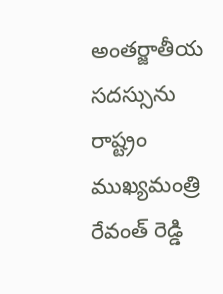అంతర్జాతీయ సదస్సును రాష్ట్రం ముఖ్యమంత్రి రేవంత్ రెడ్డి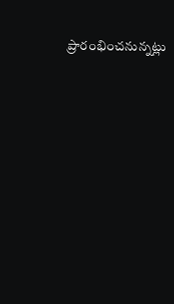ప్రారంభించనున్నట్లు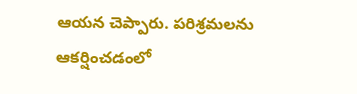ఆయన చెప్పారు. పరిశ్రమలను ఆకర్షించడంలో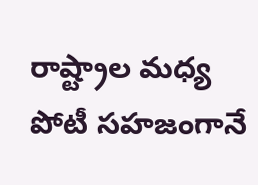రాష్ట్రాల మధ్య పోటీ సహజంగానే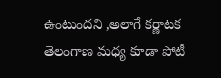ఉంటుందని ,అలాగే కర్ణాటక తెలంగాణ మధ్య కూడా పోటీ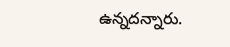ఉన్నదన్నారు.